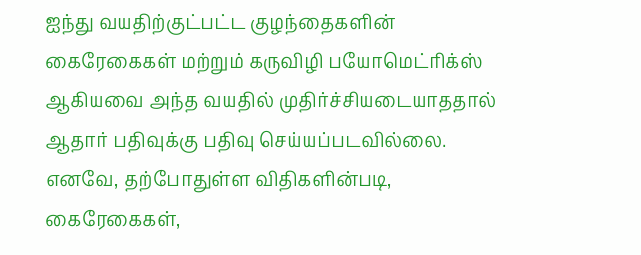ஐந்து வயதிற்குட்பட்ட குழந்தைகளின் கைரேகைகள் மற்றும் கருவிழி பயோமெட்ரிக்ஸ் ஆகியவை அந்த வயதில் முதிர்ச்சியடையாததால் ஆதார் பதிவுக்கு பதிவு செய்யப்படவில்லை. எனவே, தற்போதுள்ள விதிகளின்படி, கைரேகைகள்,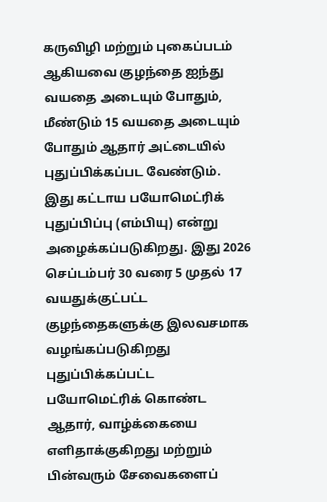கருவிழி மற்றும் புகைப்படம் ஆகியவை குழந்தை ஐந்து வயதை அடையும் போதும், மீண்டும் 15 வயதை அடையும் போதும் ஆதார் அட்டையில் புதுப்பிக்கப்பட வேண்டும். இது கட்டாய பயோமெட்ரிக் புதுப்பிப்பு (எம்பியு) என்று அழைக்கப்படுகிறது. இது 2026 செப்டம்பர் 30 வரை 5 முதல் 17 வயதுக்குட்பட்ட குழந்தைகளுக்கு இலவசமாக வழங்கப்படுகிறது புதுப்பிக்கப்பட்ட பயோமெட்ரிக் கொண்ட ஆதார், வாழ்க்கையை எளிதாக்குகிறது மற்றும் பின்வரும் சேவைகளைப்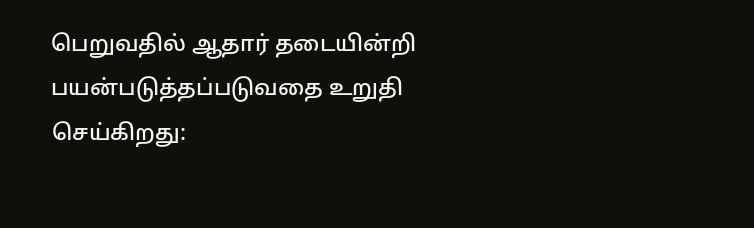பெறுவதில் ஆதார் தடையின்றி பயன்படுத்தப்படுவதை உறுதி செய்கிறது: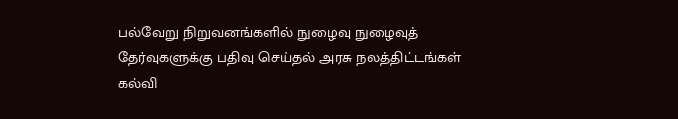பல்வேறு நிறுவனங்களில் நுழைவு நுழைவுத் தேர்வுகளுக்கு பதிவு செய்தல் அரசு நலத்திட்டங்கள் கல்வி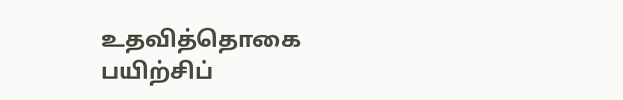உதவித்தொகை பயிற்சிப்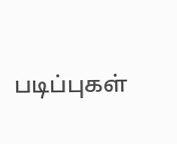படிப்புகள்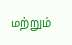மற்றும்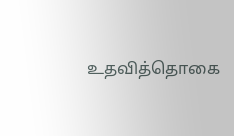உதவித்தொகை